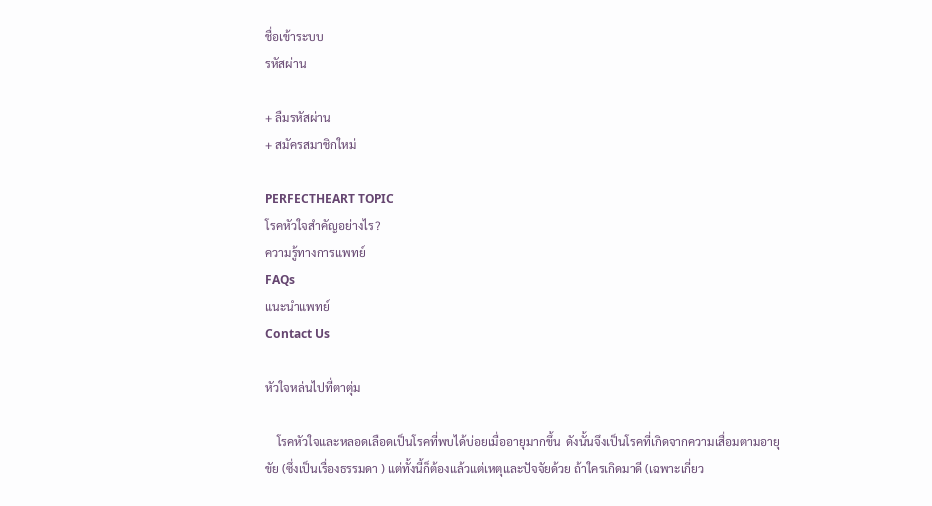ชื่อเข้าระบบ
รหัสผ่าน

+ ลืมรหัสผ่าน
+ สมัครสมาชิกใหม่

PERFECTHEART TOPIC
โรคหัวใจสำคัญอย่างไร?
ความรู้ทางการแพทย์
FAQs
แนะนำแพทย์
Contact Us

หัวใจหล่นไปที่ตาตุ่ม

    โรคหัวใจและหลอดเลือดเป็นโรคที่พบได้บ่อยเมื่ออายุมากขึ้น  ดังนั้นจึงเป็นโรคที่เกิดจากความเสื่อมตามอายุขัย (ซึ่งเป็นเรื่องธรรมดา ) แต่ทั้งนี้ก็ต้องแล้วแต่เหตุและปัจจัยด้วย ถ้าใครเกิดมาดี (เฉพาะเกี่ยว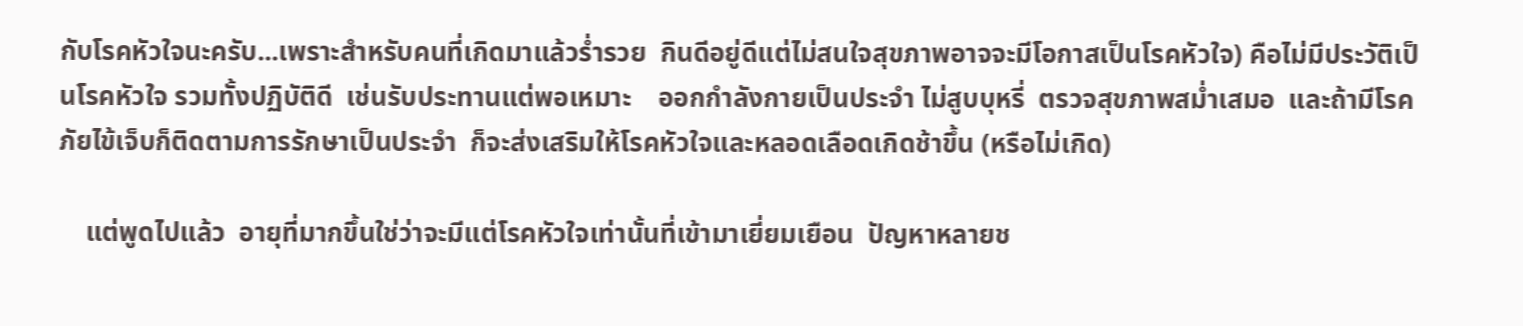กับโรคหัวใจนะครับ...เพราะสำหรับคนที่เกิดมาแล้วร่ำรวย  กินดีอยู่ดีแต่ไม่สนใจสุขภาพอาจจะมีโอกาสเป็นโรคหัวใจ) คือไม่มีประวัติเป็นโรคหัวใจ รวมทั้งปฏิบัติดี  เช่นรับประทานแต่พอเหมาะ    ออกกำลังกายเป็นประจำ ไม่สูบบุหรี่  ตรวจสุขภาพสม่ำเสมอ  และถ้ามีโรคภัยไข้เจ็บก็ติดตามการรักษาเป็นประจำ  ก็จะส่งเสริมให้โรคหัวใจและหลอดเลือดเกิดช้าขึ้น (หรือไม่เกิด)

    แต่พูดไปแล้ว  อายุที่มากขึ้นใช่ว่าจะมีแต่โรคหัวใจเท่านั้นที่เข้ามาเยี่ยมเยือน  ปัญหาหลายช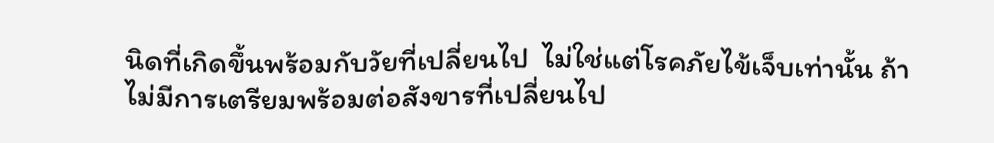นิดที่เกิดขึ้นพร้อมกับวัยที่เปลี่ยนไป  ไม่ใช่แต่โรคภัยไข้เจ็บเท่านั้น ถ้าไม่มีการเตรียมพร้อมต่อสังขารที่เปลี่ยนไป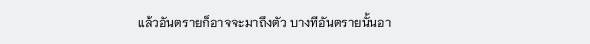แล้วอันตรายก็อาจจะมาถึงตัว บางทีอันตรายนั้นอา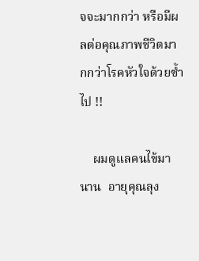จจะมากกว่า หรือมีผลต่อคุณภาพชีวิตมากกว่าโรคหัวใจด้วยซ้ำไป !!

    ผมดูแลคนไข้มานาน  อายุคุณลุง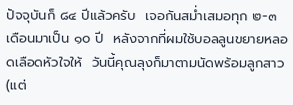ปัจจุบันก็ ๘๔ ปีแล้วครับ  เจอกันสม่ำเสมอทุก ๒-๓ เดือนมาเป็น ๑๐ ปี  หลังจากที่ผมใช้บอลลูนขยายหลอดเลือดหัวใจให้  วันนี้คุณลุงก็มาตามนัดพร้อมลูกสาว (แต่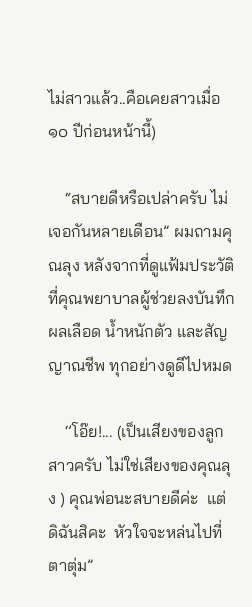ไม่สาวแล้ว..คือเคยสาวเมื่อ ๑๐ ปีก่อนหน้านี้)

    “สบายดีหรือเปล่าครับ ไม่เจอกันหลายเดือน” ผมถามคุณลุง หลังจากที่ดูแฟ้มประวัติที่คุณพยาบาลผู้ช่วยลงบันทึก ผลเลือด น้ำหนักตัว และสัญญาณชีพ ทุกอย่างดูดีไปหมด

    ‘’โอ๊ย!... (เป็นเสียงของลูกสาวครับ ไม่ใช่เสียงของคุณลุง ) คุณพ่อนะสบายดีค่ะ  แต่ดิฉันสิคะ  หัวใจจะหล่นไปที่ตาตุ่ม”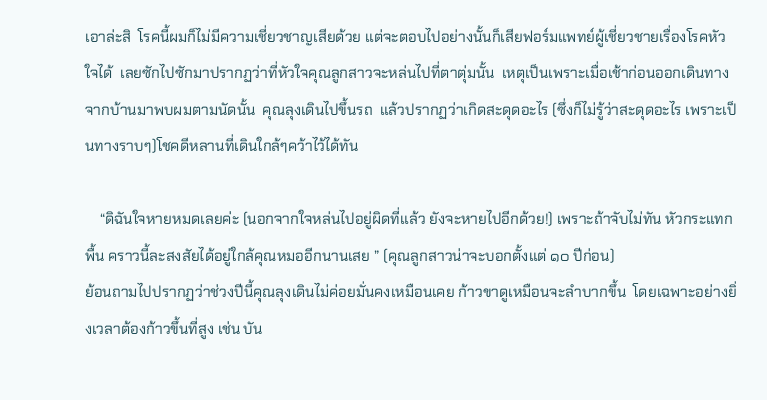เอาล่ะสิ  โรคนี้ผมก็ไม่มีความเชี่ยวชาญเสียด้วย แต่จะตอบไปอย่างนั้นก็เสียฟอร์มแพทย์ผู้เชี่ยวชายเรื่องโรคหัวใจได้  เลยซักไปซักมาปรากฏว่าที่หัวใจคุณลูกสาวจะหล่นไปที่ตาตุ่มนั้น  เหตุเป็นเพราะเมื่อเช้าก่อนออกเดินทางจากบ้านมาพบผมตามนัดนั้น  คุณลุงเดินไปขึ้นรถ  แล้วปรากฏว่าเกิดสะดุดอะไร (ซึ่งก็ไม่รู้ว่าสะดุดอะไร เพราะเป็นทางราบๆ)โชคดีหลานที่เดินใกล้ๆคว้าไว้ได้ทัน

    “ดิฉันใจหายหมดเลยค่ะ (นอกจากใจหล่นไปอยู่ผิดที่แล้ว ยังจะหายไปอีกด้วย!) เพราะถ้าจับไม่ทัน หัวกระแทกพื้น คราวนี้ละสงสัยได้อยู่ใกล้คุณหมออีกนานเสย ” (คุณลูกสาวน่าจะบอกตั้งแต่ ๑๐ ปีก่อน)
ย้อนถามไปปรากฏว่าช่วงปีนี้คุณลุงเดินไม่ค่อยมั่นคงเหมือนเคย ก้าวขาดูเหมือนจะลำบากขึ้น  โดยเฉพาะอย่างยิ่งเวลาต้องก้าวขึ้นที่สูง เช่น บัน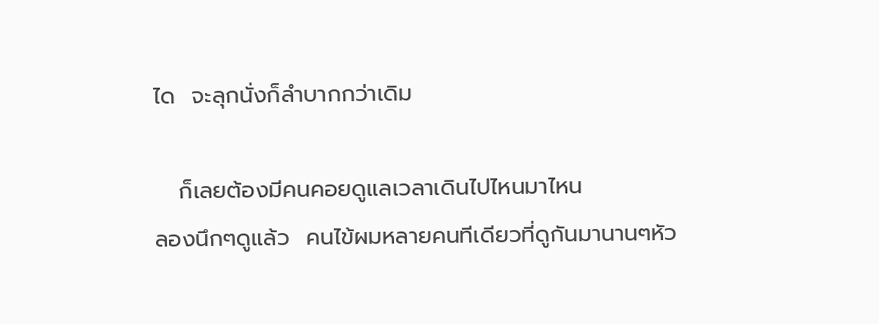ได  จะลุกนั่งก็ลำบากกว่าเดิม

   ก็เลยต้องมีคนคอยดูแลเวลาเดินไปไหนมาไหน
ลองนึกๆดูแล้ว  คนไข้ผมหลายคนทีเดียวที่ดูกันมานานๆหัว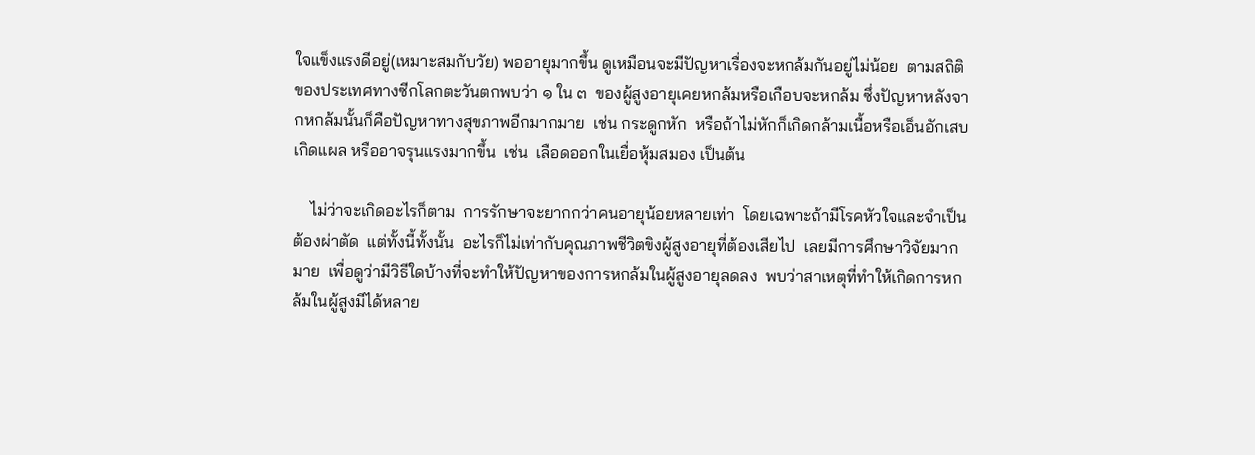ใจแข็งแรงดีอยู่(เหมาะสมกับวัย) พออายุมากขึ้น ดูเหมือนจะมีปัญหาเรื่องจะหกล้มกันอยู่ไม่น้อย  ตามสถิติของประเทศทางซีกโลกตะวันตกพบว่า ๑ ใน ๓  ของผู้สูงอายุเคยหกล้มหรือเกือบจะหกล้ม ซึ่งปัญหาหลังจากหกล้มนั้นก็คือปัญหาทางสุขภาพอีกมากมาย  เช่น กระดูกหัก  หรือถ้าไม่หักก็เกิดกล้ามเนื้อหรือเอ็นอักเสบ เกิดแผล หรืออาจรุนแรงมากขึ้น  เช่น  เลือดออกในเยื่อหุ้มสมอง เป็นต้น

    ไม่ว่าจะเกิดอะไรก็ตาม  การรักษาจะยากกว่าคนอายุน้อยหลายเท่า  โดยเฉพาะถ้ามีโรคหัวใจและจำเป็นต้องผ่าตัด  แต่ทั้งนี้ทั้งนั้น  อะไรก็ไม่เท่ากับคุณภาพชีวิตขิงผู้สูงอายุที่ต้องเสียไป  เลยมีการศึกษาวิจัยมากมาย  เพื่อดูว่ามีวิธีใดบ้างที่จะทำให้ปัญหาของการหกล้มในผู้สูงอายุลดลง  พบว่าสาเหตุที่ทำให้เกิดการหกล้มในผู้สูงมีได้หลาย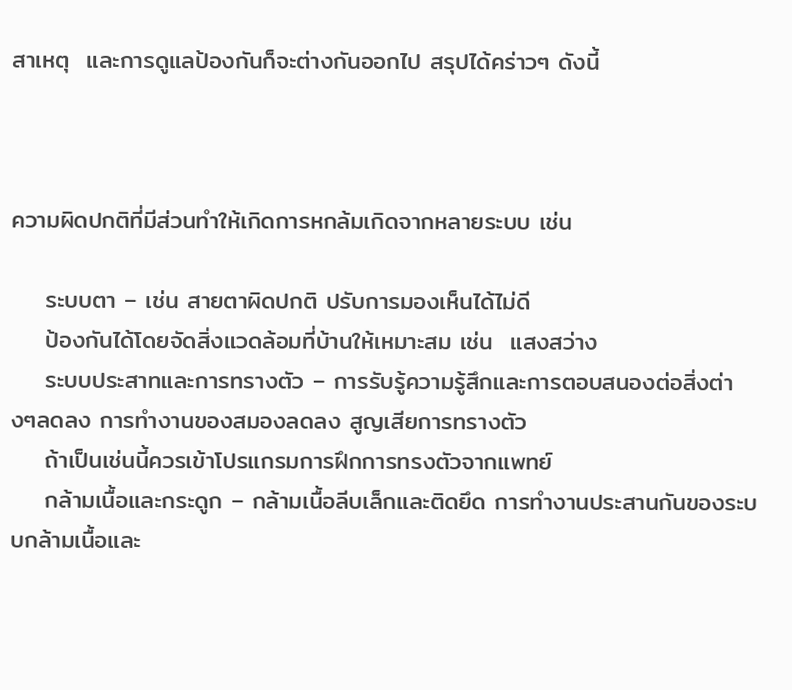สาเหตุ  และการดูแลป้องกันก็จะต่างกันออกไป สรุปได้คร่าวๆ ดังนี้



ความผิดปกติที่มีส่วนทำให้เกิดการหกล้มเกิดจากหลายระบบ เช่น

    ระบบตา – เช่น สายตาผิดปกติ ปรับการมองเห็นได้ไม่ดี
    ป้องกันได้โดยจัดสิ่งแวดล้อมที่บ้านให้เหมาะสม เช่น  แสงสว่าง
    ระบบประสาทและการทรางตัว – การรับรู้ความรู้สึกและการตอบสนองต่อสิ่งต่างๆลดลง การทำงานของสมองลดลง สูญเสียการทรางตัว
    ถ้าเป็นเช่นนี้ควรเข้าโปรแกรมการฝึกการทรงตัวจากแพทย์
    กล้ามเนื้อและกระดูก – กล้ามเนื้อลีบเล็กและติดยึด การทำงานประสานกันของระบบกล้ามเนื้อและ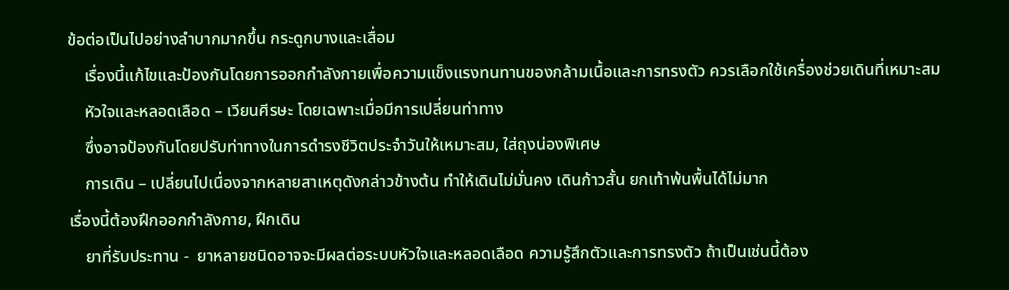ข้อต่อเป็นไปอย่างลำบากมากขึ้น กระดูกบางและเสื่อม
    เรื่องนี้แก้ไขและป้องกันโดยการออกกำลังกายเพื่อความแข็งแรงทนทานของกล้ามเนื้อและการทรงตัว ควรเลือกใช้เครื่องช่วยเดินที่เหมาะสม
    หัวใจและหลอดเลือด – เวียนศีรษะ โดยเฉพาะเมื่อมีการเปลี่ยนท่าทาง
    ซึ่งอาจป้องกันโดยปรับท่าทางในการดำรงชีวิตประจำวันให้เหมาะสม, ใส่ถุงน่องพิเศษ
    การเดิน – เปลี่ยนไปเนื่องจากหลายสาเหตุดังกล่าวข้างต้น ทำให้เดินไม่มั่นคง เดินก้าวสั้น ยกเท้าพ้นพื้นได้ไม่มาก
เรื่องนี้ต้องฝึกออกกำลังกาย, ฝึกเดิน
    ยาที่รับประทาน -  ยาหลายชนิดอาจจะมีผลต่อระบบหัวใจและหลอดเลือด ความรู้สึกตัวและการทรงตัว ถ้าเป็นเช่นนี้ต้อง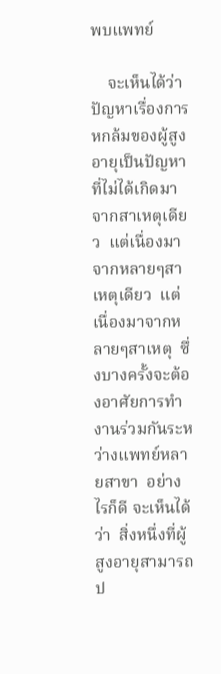พบแพทย์

    จะเห็นได้ว่าปัญหาเรื่องการหกล้มของผู้สูงอายุเป็นปัญหาที่ไม่ได้เกิดมาจากสาเหตุเดียว  แต่เนื่องมาจากหลายๆสาเหตุเดียว  แต่เนื่องมาจากหลายๆสาเหตุ  ซึ่งบางครั้งจะต้องอาศัยการทำงานร่วมกันระหว่างแพทย์หลายสาขา  อย่างไรก็ดี จะเห็นได้ว่า  สิ่งหนึ่งที่ผู้สูงอายุสามารถป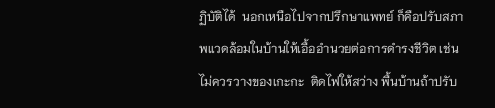ฏิบัติได้  นอกเหนือไปจากปรึกษาแพทย์ ก็คือปรับสภาพแวดล้อมในบ้านให้เอื้ออำนวยต่อการดำรงชีวิต เช่น ไม่ควรวางของเกะกะ  ติดไฟให้สว่าง พื้นบ้านถ้าปรับ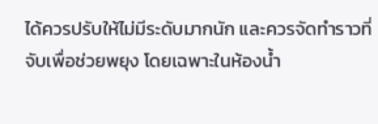ได้ควรปรับให้ไม่มีระดับมากนัก และควรจัดทำราวที่จับเพื่อช่วยพยุง โดยเฉพาะในห้องน้ำ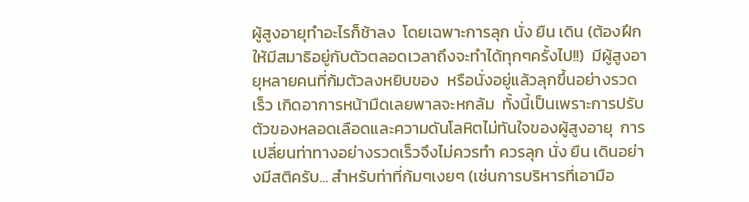ผู้สูงอายุทำอะไรก็ช้าลง  โดยเฉพาะการลุก นั่ง ยืน เดิน (ต้องฝึกให้มีสมาธิอยู่กับตัวตลอดเวลาถึงจะทำได้ทุกๆครั้งไป!!)  มีผู้สูงอายุหลายคนที่ก้มตัวลงหยิบของ  หรือนั่งอยู่แล้วลุกขึ้นอย่างรวดเร็ว เกิดอาการหน้ามืดเลยพาลจะหกล้ม  ทั้งนี้เป็นเพราะการปรับตัวของหลอดเลือดและความดันโลหิตไม่ทันใจของผู้สูงอายุ  การเปลี่ยนท่าทางอย่างรวดเร็วจึงไม่ควรทำ ควรลุก นั่ง ยืน เดินอย่างมีสติครับ... สำหรับท่าที่ก้มๆเงยๆ (เช่นการบริหารที่เอามือ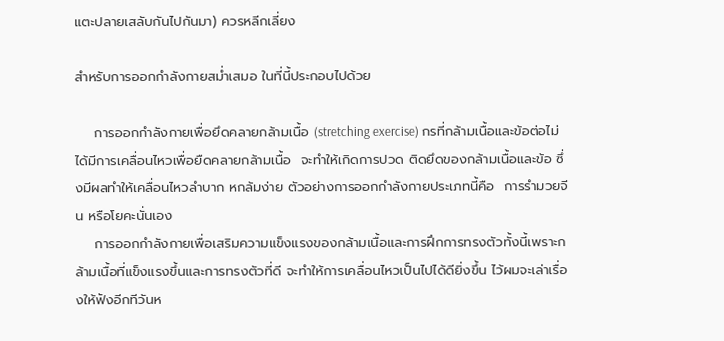แตะปลายเสลับกันไปกันมา) ควรหลีกเลี่ยง

สำหรับการออกกำลังกายสม่ำเสมอ ในที่นี้ประกอบไปด้วย

    การออกกำลังกายเพื่อยึดคลายกล้ามเนื้อ (stretching exercise) กรที่กล้ามเนื้อและข้อต่อไม่ได้มีการเคลื่อนไหวเพื่อยืดคลายกล้ามเนื้อ  จะทำให้เกิดการปวด ติดยึดของกล้ามเนื้อและข้อ ซึ่งมีผลทำให้เคลื่อนไหวลำบาก หกล้มง่าย ตัวอย่างการออกกำลังกายประเภทนี้คือ  การรำมวยจีน หรือโยคะนั่นเอง
    การออกกำลังกายเพื่อเสริมความแข็งแรงของกล้ามเนื้อและการฝึกการทรงตัวทั้งนี้เพราะกล้ามเนื้อที่แข็งแรงขึ้นและการทรงตัวที่ดี จะทำให้การเคลื่อนไหวเป็นไปได้ดียิ่งขึ้น ไว้ผมจะเล่าเรื่องให้ฟังอีกทีวันห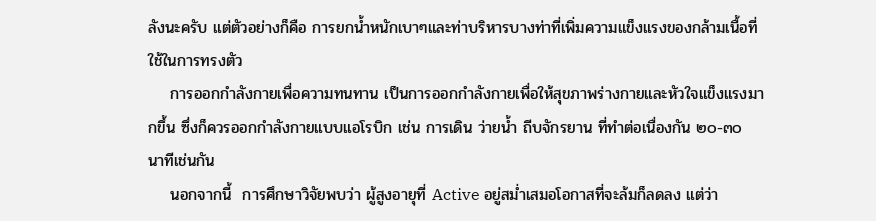ลังนะครับ แต่ตัวอย่างก็คือ การยกน้ำหนักเบาๆและท่าบริหารบางท่าที่เพิ่มความแข็งแรงของกล้ามเนื้อที่ใช้ในการทรงตัว
    การออกกำลังกายเพื่อความทนทาน เป็นการออกกำลังกายเพื่อให้สุขภาพร่างกายและหัวใจแข็งแรงมากขึ้น ซึ่งก็ควรออกกำลังกายแบบแอโรบิก เช่น การเดิน ว่ายน้ำ ถีบจักรยาน ที่ทำต่อเนื่องกัน ๒๐-๓๐ นาทีเช่นกัน
    นอกจากนี้  การศึกษาวิจัยพบว่า ผู้สูงอายุที่ Active อยู่สม่ำเสมอโอกาสที่จะล้มก็ลดลง แต่ว่า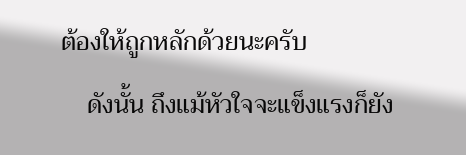ต้องให้ถูกหลักด้วยนะครับ
    ดังนั้น ถึงแม้หัวใจจะแข็งแรงก็ยัง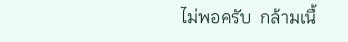ไม่พอครับ  กล้ามเนื้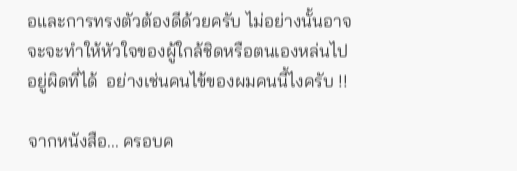อและการทรงตัวต้องดีด้วยครับ ไม่อย่างนั้นอาจจะจะทำให้หัวใจของผู้ใกล้ชิดหรือตนเองหล่นไปอยู่ผิดที่ได้  อย่างเช่นคนไข้ของผมคนนี้ไงครับ !!

จากหนังสือ... ครอบค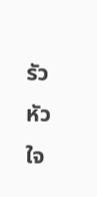รัวหัวใจ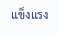แข็งแรง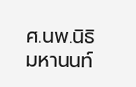ศ.นพ.นิธิ มหานนท์